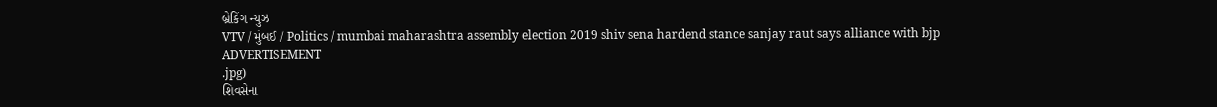બ્રેકિંગ ન્યુઝ
VTV / મુંબઈ / Politics / mumbai maharashtra assembly election 2019 shiv sena hardend stance sanjay raut says alliance with bjp
ADVERTISEMENT
.jpg)
શિવસેના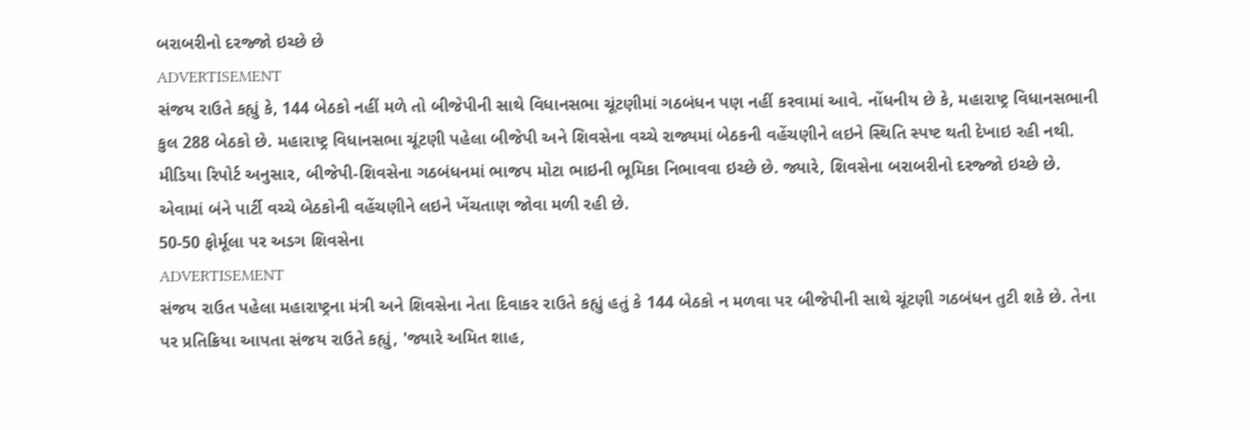બરાબરીનો દરજ્જો ઇચ્છે છે
ADVERTISEMENT
સંજય રાઉતે કહ્યું કે, 144 બેઠકો નહીં મળે તો બીજેપીની સાથે વિધાનસભા ચૂંટણીમાં ગઠબંધન પણ નહીં કરવામાં આવે. નોંધનીય છે કે, મહારાષ્ટ્ર વિધાનસભાની કુલ 288 બેઠકો છે. મહારાષ્ટ્ર વિધાનસભા ચૂંટણી પહેલા બીજેપી અને શિવસેના વચ્ચે રાજ્યમાં બેઠકની વહેંચણીને લઇને સ્થિતિ સ્પષ્ટ થતી દેખાઇ રહી નથી. મીડિયા રિપોર્ટ અનુસાર, બીજેપી-શિવસેના ગઠબંધનમાં ભાજપ મોટા ભાઇની ભૂમિકા નિભાવવા ઇચ્છે છે. જ્યારે, શિવસેના બરાબરીનો દરજ્જો ઇચ્છે છે. એવામાં બંને પાર્ટી વચ્ચે બેઠકોની વહેંચણીને લઇને ખેંચતાણ જોવા મળી રહી છે.
50-50 ફોર્મૂલા પર અડગ શિવસેના
ADVERTISEMENT
સંજય રાઉત પહેલા મહારાષ્ટ્રના મંત્રી અને શિવસેના નેતા દિવાકર રાઉતે કહ્યું હતું કે 144 બેઠકો ન મળવા પર બીજેપીની સાથે ચૂંટણી ગઠબંધન તુટી શકે છે. તેના પર પ્રતિક્રિયા આપતા સંજય રાઉતે કહ્યું, 'જ્યારે અમિત શાહ,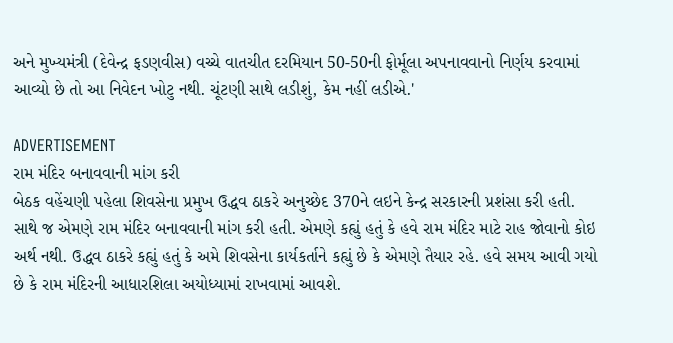અને મુખ્યમંત્રી (દેવેન્દ્ર ફડણવીસ) વચ્ચે વાતચીત દરમિયાન 50-50ની ફોર્મૂલા અપનાવવાનો નિર્ણય કરવામાં આવ્યો છે તો આ નિવેદન ખોટુ નથી. ચૂંટણી સાથે લડીશું, કેમ નહીં લડીએ.'

ADVERTISEMENT
રામ મંદિર બનાવવાની માંગ કરી
બેઠક વહેંચણી પહેલા શિવસેના પ્રમુખ ઉદ્ધવ ઠાકરે અનુચ્છેદ 370ને લઇને કેન્દ્ર સરકારની પ્રશંસા કરી હતી. સાથે જ એમણે રામ મંદિર બનાવવાની માંગ કરી હતી. એમણે કહ્યું હતું કે હવે રામ મંદિર માટે રાહ જોવાનો કોઇ અર્થ નથી. ઉદ્ધવ ઠાકરે કહ્યું હતું કે અમે શિવસેના કાર્યકર્તાને કહ્યું છે કે એમણે તૈયાર રહે. હવે સમય આવી ગયો છે કે રામ મંદિરની આધારશિલા અયોધ્યામાં રાખવામાં આવશે.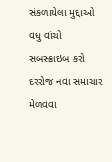સંકળાયેલા મુદ્દાઓ
વધુ વાંચો
સબસ્ક્રાઇબ કરો
દરરોજ નવા સમાચાર મેળવવા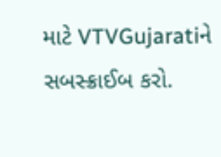માટે VTVGujaratiને સબસ્ક્રાઈબ કરો.